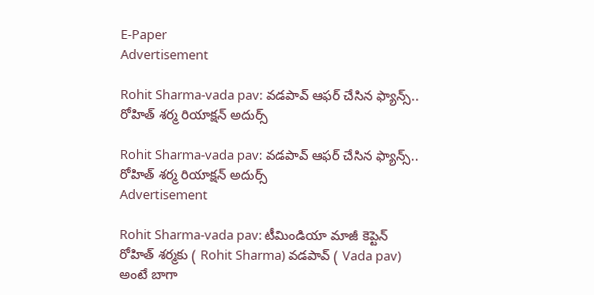E-Paper
Advertisement

Rohit Sharma-vada pav: వ‌డ‌పావ్ ఆఫ‌ర్ చేసిన ఫ్యాన్స్.. రోహిత్ శ‌ర్మ రియాక్ష‌న్ అదుర్స్‌

Rohit Sharma-vada pav: వ‌డ‌పావ్ ఆఫ‌ర్ చేసిన ఫ్యాన్స్.. రోహిత్ శ‌ర్మ రియాక్ష‌న్ అదుర్స్‌
Advertisement

Rohit Sharma-vada pav: టీమిండియా మాజీ కెప్టెన్ రోహిత్ శర్మకు ( Rohit Sharma) వ‌డ‌పావ్ ( Vada pav) అంటే బాగా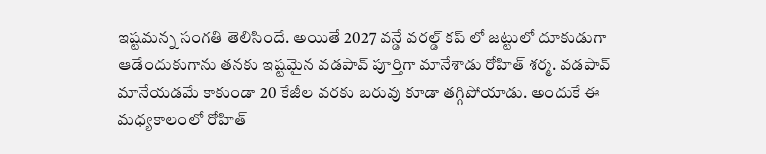ఇష్టమన్న‌ సంగతి తెలిసిందే. అయితే 2027 వన్డే వరల్డ్ కప్ లో జట్టులో దూకుడుగా ఆడేందుకుగాను తనకు ఇష్టమైన వ‌డ‌పావ్ పూర్తిగా మానేశాడు రోహిత్ శర్మ. వ‌డ‌పావ్ మానేయడమే కాకుండా 20 కేజీల వ‌రకు బరువు కూడా తగ్గిపోయాడు. అందుకే ఈ మధ్యకాలంలో రోహిత్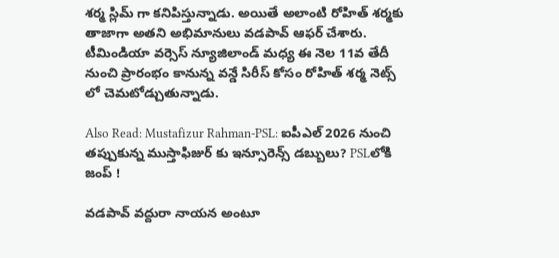శర్మ స్లిమ్ గా కనిపిస్తున్నాడు. అయితే అలాంటి రోహిత్ శర్మకు తాజాగా అతని అభిమానులు వ‌డ‌పావ్ ఆఫర్ చేశారు. టీమిండియా వర్సెస్ న్యూజిలాండ్ మధ్య ఈ నెల 11వ తేదీ నుంచి ప్రారంభం కానున్న వన్డే సిరీస్ కోసం రోహిత్ శర్మ నెట్స్ లో చెమటోడ్చుతున్నాడు.

Also Read: Mustafizur Rahman-PSL: ఐపీఎల్ 2026 నుంచి త‌ప్పుకున్న ముస్తాఫిజుర్ కు ఇన్సూరెన్స్ డ‌బ్బులు? PSLలోకి జంప్ !

వ‌డ‌పావ్ వ‌ద్దురా నాయ‌న అంటూ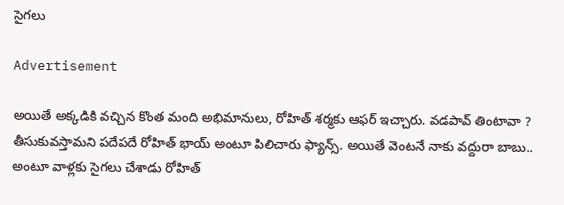సైగ‌లు

Advertisement

అయితే అక్కడికి వచ్చిన కొంత మంది అభిమానులు, రోహిత్ శర్మకు ఆఫర్ ఇచ్చారు. వ‌డ‌పావ్ తింటావా ? తీసుకువస్తామని పదేపదే రోహిత్ భాయ్ అంటూ పిలిచారు ఫ్యాన్స్. అయితే వెంటనే నాకు వద్దురా బాబు.. అంటూ వాళ్లకు సైగలు చేశాడు రోహిత్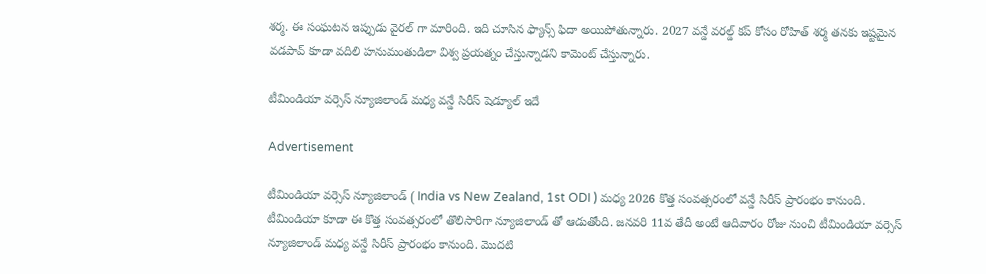శ‌ర్మ‌. ఈ సంఘటన ఇప్పుడు వైరల్ గా మారింది. ఇది చూసిన ఫ్యాన్స్ ఫిదా అయిపోతున్నారు. 2027 వన్డే వరల్డ్ కప్ కోసం రోహిత్ శర్మ తనకు ఇష్టమైన వ‌డ‌పావ్ కూడా వదిలి హనుమంతుడిలా విశ్వ ప్రయత్నం చేస్తున్నాడని కామెంట్ చేస్తున్నారు.

టీమిండియా వర్సెస్ న్యూజిలాండ్ మధ్య వన్డే సిరీస్ షెడ్యూల్ ఇదే

Advertisement

టీమిండియా వర్సెస్ న్యూజిలాండ్ ( India vs New Zealand, 1st ODI ) మధ్య 2026 కొత్త సంవత్సరంలో వన్డే సిరీస్ ప్రారంభం కానుంది. టీమిండియా కూడా ఈ కొత్త సంవత్సరంలో తొలిసారిగా న్యూజిలాండ్ తో ఆడుతోంది. జనవరి 11వ తేదీ అంటే ఆదివారం రోజు నుంచి టీమిండియా వర్సెస్ న్యూజిలాండ్ మధ్య వన్డే సిరీస్ ప్రారంభం కానుంది. మొదటి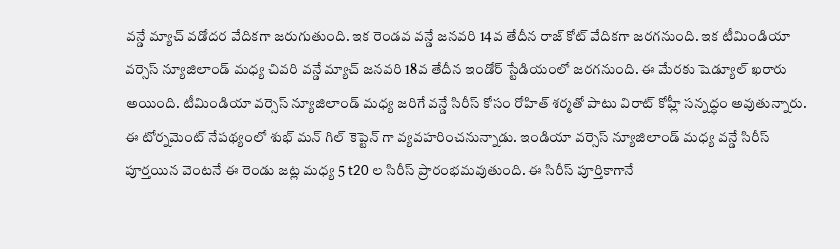వన్డే మ్యాచ్ వడోదర వేదికగా జరుగుతుంది. ఇక రెండవ వన్డే జనవరి 14వ తేదీన రాజ్ కోట్ వేదికగా జరగనుంది. ఇక టీమిండియా వర్సెస్ న్యూజిలాండ్ మధ్య చివ‌రి వ‌న్డే మ్యాచ్ జ‌న‌వ‌రి 18వ తేదీన ఇండోర్ స్టేడియంలో జ‌రగ‌నుంది. ఈ మేర‌కు షెడ్యూల్ ఖరారు అయింది. టీమిండియా వర్సెస్ న్యూజిలాండ్ మధ్య జ‌రిగే వ‌న్డే సిరీస్ కోసం రోహిత్ శ‌ర్మ‌తో పాటు విరాట్ కోహ్లీ స‌న్న‌ద్ధం అవుతున్నారు. ఈ టోర్న‌మెంట్ నేప‌థ్యంలో శుభ్ మ‌న్ గిల్ కెప్టెన్ గా వ్య‌వ‌హ‌రించ‌నున్నాడు. ఇండియా వర్సెస్ న్యూజిలాండ్ మధ్య వన్డే సిరీస్ పూర్తయిన వెంటనే ఈ రెండు జట్ల మధ్య 5 t20 ల సిరీస్ ప్రారంభమవుతుంది. ఈ సిరీస్ పూర్తికాగానే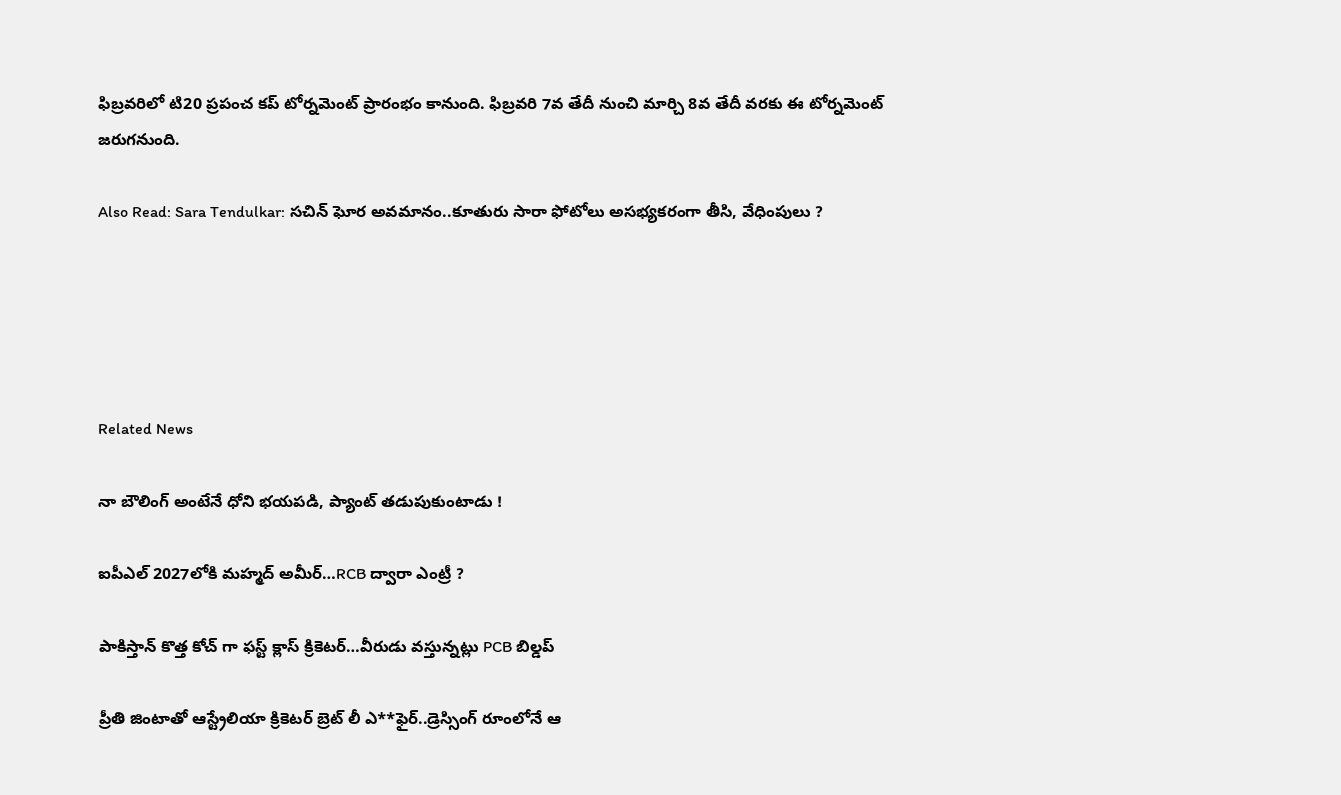ఫిబ్రవరిలో టి20 ప్రపంచ క‌ప్ టోర్న‌మెంట్ ప్రారంభం కానుంది. ఫిబ్రవరి 7వ తేదీ నుంచి మార్చి 8వ తేదీ వ‌ర‌కు ఈ టోర్న‌మెంట్ జ‌రుగ‌నుంది.

Also Read: Sara Tendulkar: స‌చిన్ ఘోర అవ‌మానం..కూతురు సారా ఫోటోలు అస‌భ్య‌క‌రంగా తీసి, వేధింపులు ?





Related News

నా బౌలింగ్ అంటేనే ధోని భ‌య‌ప‌డి, ప్యాంట్ త‌డుపుకుంటాడు !

ఐపీఎల్ 2027లోకి మహ్మద్ అమీర్…RCB ద్వారా ఎంట్రీ ?

పాకిస్తాన్ కొత్త‌ కోచ్ గా ఫ‌స్ట్ క్లాస్ క్రికెట‌ర్‌…వీరుడు వ‌స్తున్న‌ట్లు PCB బిల్డ‌ప్

ప్రీతి జింటాతో ఆస్ట్రేలియా క్రికెట‌ర్‌ బ్రెట్ లీ ఎ**ఫైర్‌..డ్రెస్సింగ్ రూంలోనే ఆ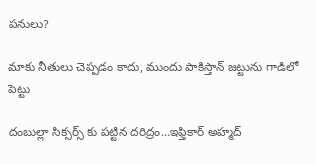ప‌నులు?

మాకు నీతులు చెప్ప‌డం కాదు, ముందు పాకిస్తాన్ జ‌ట్టును గాడిలో పెట్టు

దంబుల్లా సిక్సర్స్ కు ప‌ట్టిన ద‌రిద్రం…ఇఫ్తికార్ అహ్మద్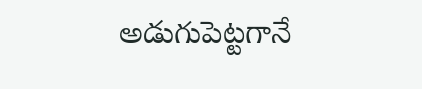అడుగుపెట్ట‌గానే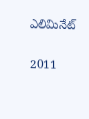ఎలిమినేట్

2011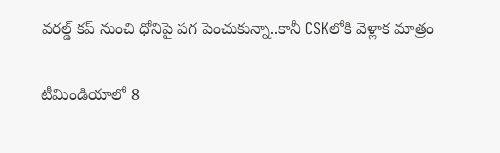వ‌ర‌ల్డ్ క‌ప్ నుంచి ధోనిపై ప‌గ పెంచుకున్నా..కానీ CSKలోకి వెళ్లాక మాత్రం

టీమిండియాలో 8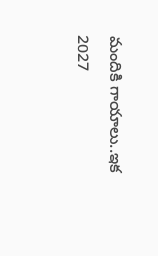మందికి గాయాలు..ఇక 2027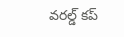వ‌ర‌ల్డ్ క‌ప్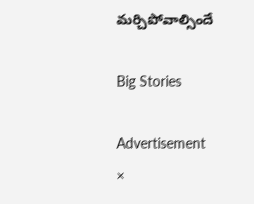మ‌ర్చిపోవాల్సిందే

Big Stories

Advertisement
×